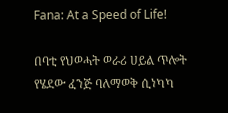Fana: At a Speed of Life!

በባቲ የህወሓት ወራሪ ሀይል ጥሎት የሄደው ፈንጅ ባለማወቅ ሲነካካ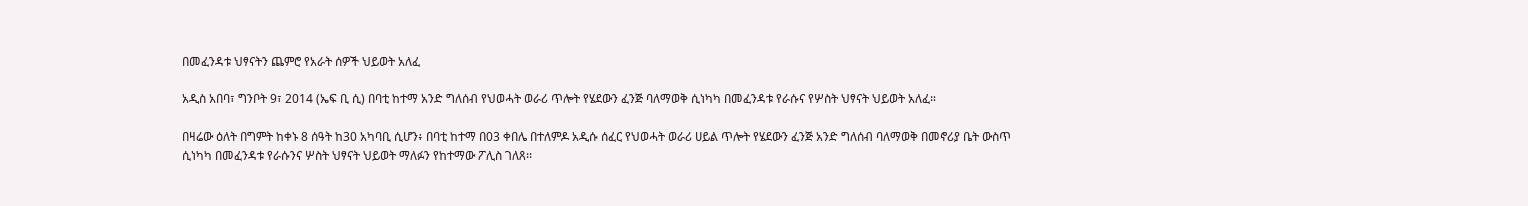በመፈንዳቱ ህፃናትን ጨምሮ የአራት ሰዎች ህይወት አለፈ

አዲስ አበባ፣ ግንቦት 9፣ 2014 (ኤፍ ቢ ሲ) በባቲ ከተማ አንድ ግለሰብ የህወሓት ወራሪ ጥሎት የሄደውን ፈንጅ ባለማወቅ ሲነካካ በመፈንዳቱ የራሱና የሦስት ህፃናት ህይወት አለፈ።

በዛሬው ዕለት በግምት ከቀኑ 8 ሰዓት ከ30 አካባቢ ሲሆን፥ በባቲ ከተማ በ03 ቀበሌ በተለምዶ አዲሱ ሰፈር የህወሓት ወራሪ ሀይል ጥሎት የሄደውን ፈንጅ አንድ ግለሰብ ባለማወቅ በመኖሪያ ቤት ውስጥ ሲነካካ በመፈንዳቱ የራሱንና ሦስት ህፃናት ህይወት ማለፉን የከተማው ፖሊስ ገለጸ፡፡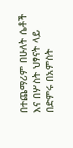በተጨማሪም በሁለት ሴቶች እና በሦስት ህፃናት ላይ በድምሩ በአምስት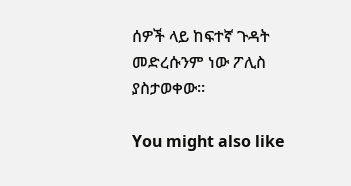ሰዎች ላይ ከፍተኛ ጉዳት መድረሱንም ነው ፖሊስ ያስታወቀው።

You might also like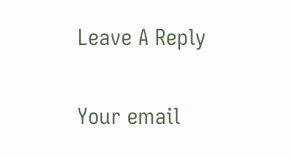Leave A Reply

Your email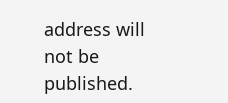address will not be published.